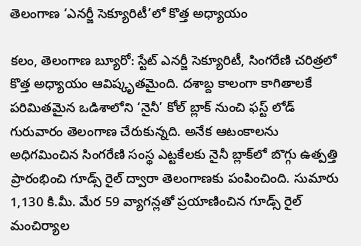తెలంగాణ ‘ఎనర్జీ సెక్యూరిటీ’లో కొత్త అధ్యాయం

కలం, తెలంగాణ బ్యూరో: స్టేట్ ఎనర్జీ సెక్యూరిటీ, సింగరేణి చరిత్రలో కొత్త అధ్యాయం ఆవిష్కృతమైంది. దశాబ్ద కాలంగా కాగితాలకే పరిమితమైన ఒడిశాలోని ‘నైనీ’ కోల్ బ్లాక్ నుంచి ఫస్ట్ లోడ్ గురువారం తెలంగాణ చేరుకున్నది. అనేక ఆటంకాలను అధిగమించిన సింగరేణి సంస్థ ఎట్టకేలకు నైనీ బ్లాక్‌లో బొగ్గు ఉత్పత్తి ప్రారంభించి గూడ్స్ రైల్ ద్వారా తెలంగాణకు పంపించింది. సుమారు 1,130 కి.మీ. మేర 59 వ్యాగన్లతో ప్రయాణించిన గూడ్స్ రైల్ మంచిర్యాల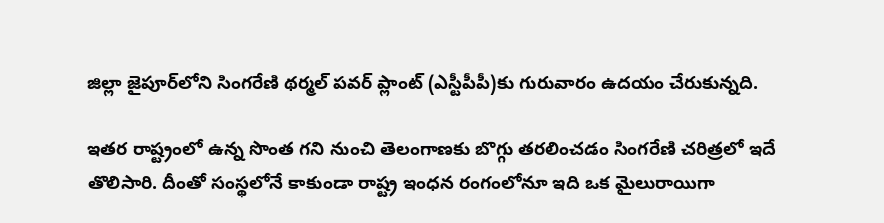జిల్లా జైపూర్‌లోని సింగరేణి థర్మల్ పవర్ ప్లాంట్ (ఎస్టీపీపీ)కు గురువారం ఉదయం చేరుకున్నది.

ఇతర రాష్ట్రంలో ఉన్న సొంత గని నుంచి తెలంగాణకు బొగ్గు తరలించడం సింగరేణి చరిత్రలో ఇదే తొలిసారి. దీంతో సంస్థలోనే కాకుండా రాష్ట్ర ఇంధన రంగంలోనూ ఇది ఒక మైలురాయిగా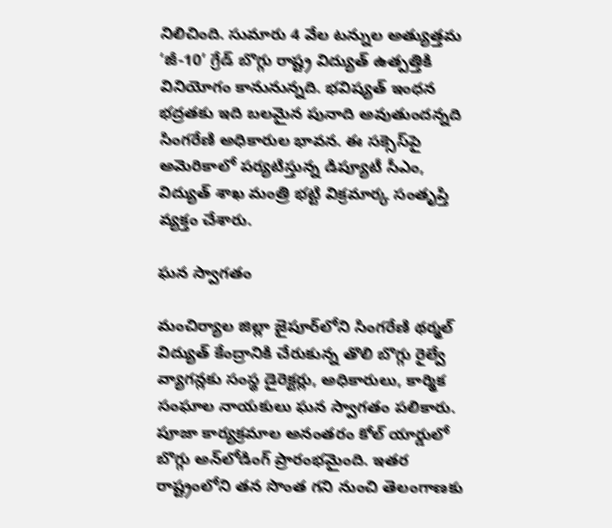నిలిచింది. సుమారు 4 వేల టన్నుల అత్యుత్తమ ‘జీ-10’ గ్రేడ్ బొగ్గు రాష్ట్ర విద్యుత్ ఉత్పత్తికి వినియోగం కానునున్నది. భవిష్యత్ ఇంధన భద్రతకు ఇది బలమైన పునాది అవుతుందన్నది సింగరేణి అధికారుల భావన. ఈ సక్సెస్‌‌పై అమెరికాలో పర్యటిస్తున్న డిప్యూటీ సీఎం, విద్యుత్ శాఖ మంత్రి భట్టి విక్రమార్క సంతృప్తి వ్యక్తం చేశారు.

ఘన స్వాగతం

మంచిర్యాల జిల్లా జైపూర్‌లోని సింగరేణి థర్మల్ విద్యుత్ కేంద్రానికి చేరుకున్న తొలి బొగ్గు రైల్వే వ్యాగన్లకు సంస్థ డైరెక్టర్లు, అధికారులు, కార్మిక సంఘాల నాయకులు ఘన స్వాగతం పలికారు. పూజా కార్యక్రమాల అనంతరం కోల్ యార్డులో బొగ్గు అన్‌లోడింగ్‌ ప్రారంభమైంది. ఇతర రాష్ట్రంలోని తన సొంత గని నుంచి తెలంగాణకు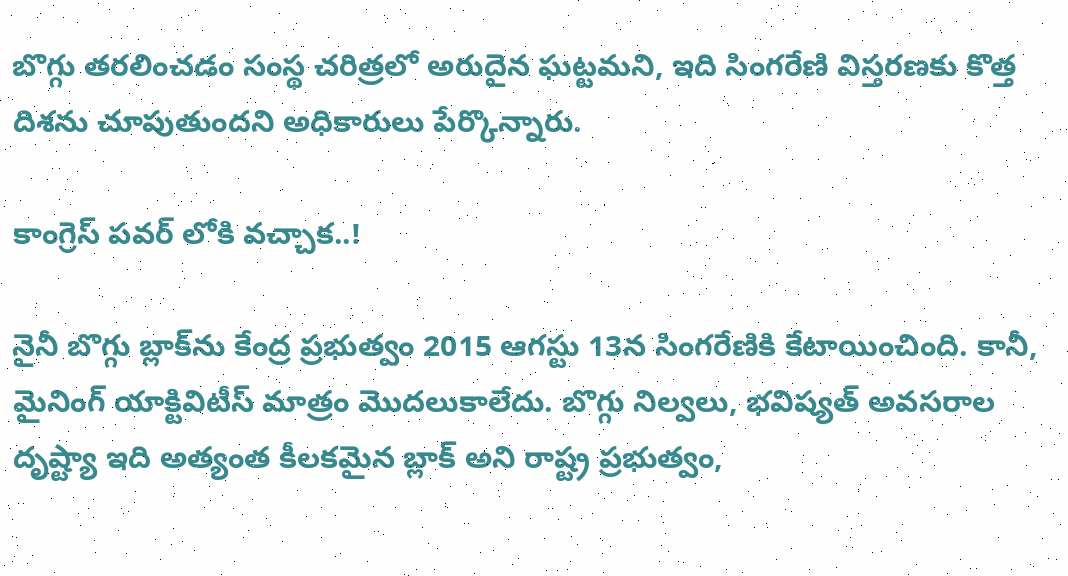బొగ్గు తరలించడం సంస్థ చరిత్రలో అరుదైన ఘట్టమని, ఇది సింగరేణి విస్తరణకు కొత్త దిశను చూపుతుందని అధికారులు పేర్కొన్నారు.

కాంగ్రెస్ పవర్ లోకి వచ్చాక..!

నైనీ బొగ్గు బ్లాక్‌ను కేంద్ర ప్రభుత్వం 2015 ఆగస్టు 13న సింగరేణికి కేటాయించింది. కానీ, మైనింగ్ యాక్టివిటీస్ మాత్రం మొదలుకాలేదు. బొగ్గు నిల్వలు, భవిష్యత్ అవసరాల దృష్ట్యా ఇది అత్యంత కీలకమైన బ్లాక్‌ అని రాష్ట్ర ప్రభుత్వం,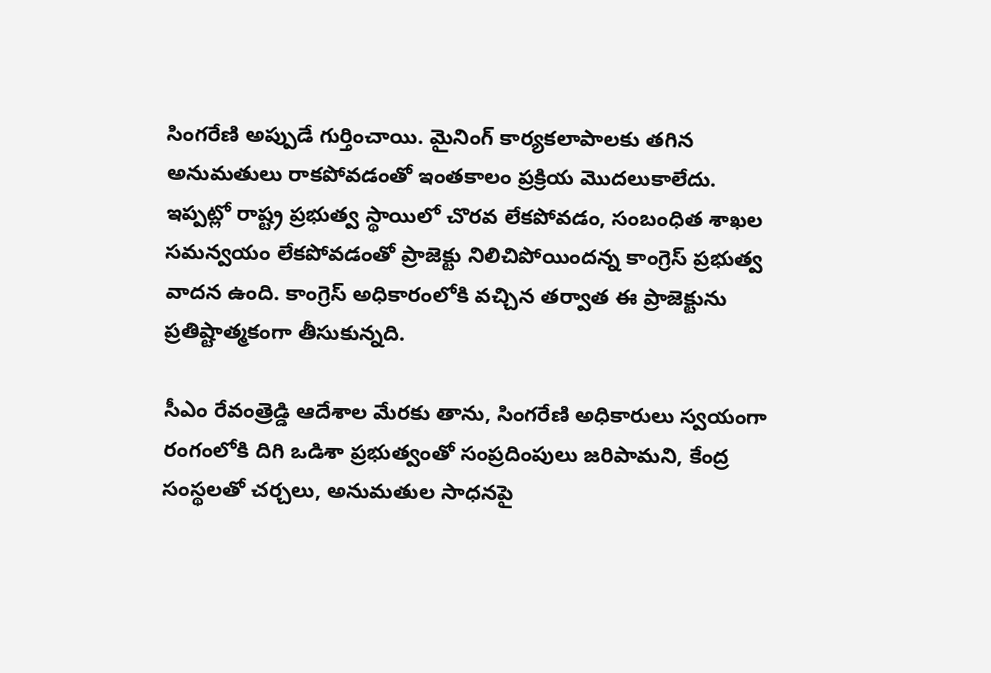సింగరేణి అప్పుడే గుర్తించాయి. మైనింగ్ కార్యకలాపాలకు తగిన అనుమతులు రాకపోవడంతో ఇంతకాలం ప్రక్రియ మొదలుకాలేదు. ఇప్పట్లో రాష్ట్ర ప్రభుత్వ స్థాయిలో చొరవ లేకపోవడం, సంబంధిత శాఖల సమన్వయం లేకపోవడంతో ప్రాజెక్టు నిలిచిపోయిందన్న కాంగ్రెస్ ప్రభుత్వ వాదన ఉంది. కాంగ్రెస్ అధికారంలోకి వచ్చిన తర్వాత ఈ ప్రాజెక్టును ప్రతిష్టాత్మకంగా తీసుకున్నది.

సీఎం రేవంత్రెడ్డి ఆదేశాల మేరకు తాను, సింగరేణి అధికారులు స్వయంగా రంగంలోకి దిగి ఒడిశా ప్రభుత్వంతో సంప్రదింపులు జరిపామని, కేంద్ర సంస్థలతో చర్చలు, అనుమతుల సాధనపై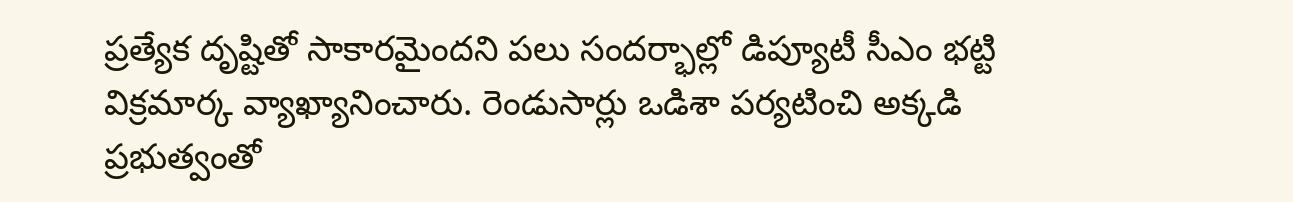ప్రత్యేక దృష్టితో సాకారమైందని పలు సందర్భాల్లో డిప్యూటీ సీఎం భట్టి విక్రమార్క వ్యాఖ్యానించారు. రెండుసార్లు ఒడిశా పర్యటించి అక్కడి ప్రభుత్వంతో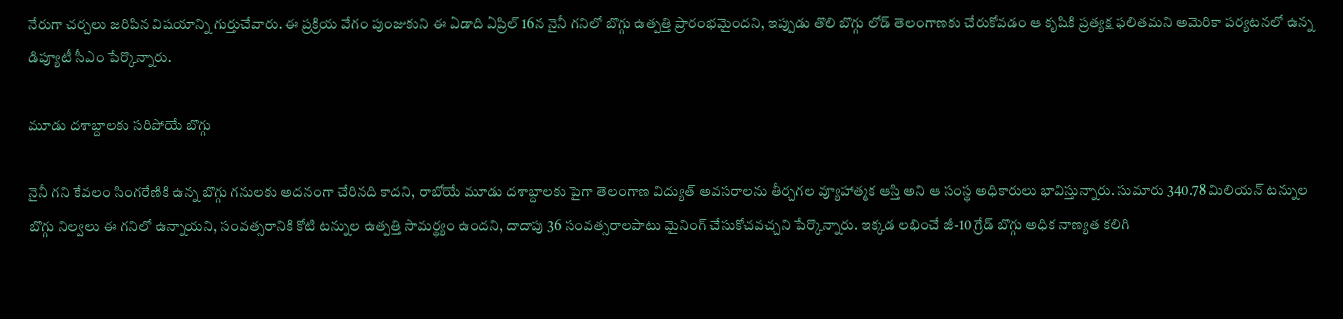నేరుగా చర్చలు జరిపిన విషయాన్ని గుర్తుచేవారు. ఈ ప్రక్రియ వేగం పుంజుకుని ఈ ఏడాది ఏప్రిల్ 16న నైనీ గనిలో బొగ్గు ఉత్పత్తి ప్రారంభమైందని, ఇప్పుడు తొలి బొగ్గు లోడ్ తెలంగాణకు చేరుకోవడం ఆ కృషికి ప్రత్యక్ష ఫలితమని అమెరికా పర్యటనలో ఉన్న డిప్యూటీ సీఎం పేర్కొన్నారు.

మూడు దశాబ్దాలకు సరిపోయే బొగ్గు

నైనీ గని కేవలం సింగరేణికి ఉన్న బొగ్గు గనులకు అదనంగా చేరినది కాదని, రాబోయే మూడు దశాబ్దాలకు పైగా తెలంగాణ విద్యుత్ అవసరాలను తీర్చగల వ్యూహాత్మక ఆస్తి అని ఆ సంస్థ అధికారులు భావిస్తున్నారు. సుమారు 340.78 మిలియన్ టన్నుల బొగ్గు నిల్వలు ఈ గనిలో ఉన్నాయని, సంవత్సరానికి కోటి టన్నుల ఉత్పత్తి సామర్థ్యం ఉందని, దాదాపు 36 సంవత్సరాలపాటు మైనింగ్ చేసుకోచవచ్చని పేర్కొన్నారు. ఇక్కడ లభించే జీ-10 గ్రేడ్ బొగ్గు అధిక నాణ్యత కలిగి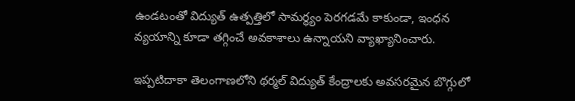ఉండటంతో విద్యుత్ ఉత్పత్తిలో సామర్థ్యం పెరగడమే కాకుండా, ఇంధన వ్యయాన్ని కూడా తగ్గించే అవకాశాలు ఉన్నాయని వ్యాఖ్యానించారు.

ఇప్పటిదాకా తెలంగాణలోని థర్మల్ విద్యుత్ కేంద్రాలకు అవసరమైన బొగ్గులో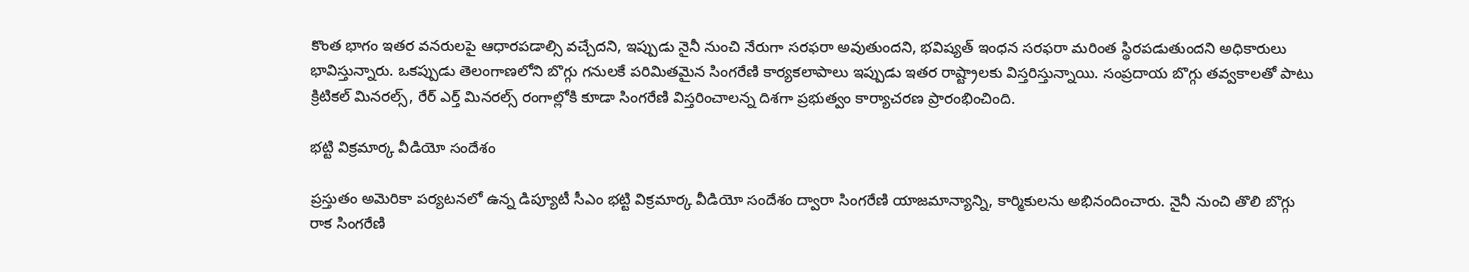కొంత భాగం ఇతర వనరులపై ఆధారపడాల్సి వచ్చేదని, ఇప్పుడు నైనీ నుంచి నేరుగా సరఫరా అవుతుందని, భవిష్యత్‌ ఇంధన సరఫరా మరింత స్థిరపడుతుందని అధికారులు భావిస్తున్నారు. ఒకప్పుడు తెలంగాణలోని బొగ్గు గనులకే పరిమితమైన సింగరేణి కార్యకలాపాలు ఇప్పుడు ఇతర రాష్ట్రాలకు విస్తరిస్తున్నాయి. సంప్రదాయ బొగ్గు తవ్వకాలతో పాటు క్రిటికల్ మినరల్స్, రేర్ ఎర్త్ మినరల్స్ రంగాల్లోకి కూడా సింగరేణి విస్తరించాలన్న దిశగా ప్రభుత్వం కార్యాచరణ ప్రారంభించింది.

భట్టి విక్రమార్క వీడియో సందేశం

ప్రస్తుతం అమెరికా పర్యటనలో ఉన్న డిప్యూటీ సీఎం భట్టి విక్రమార్క వీడియో సందేశం ద్వారా సింగరేణి యాజమాన్యాన్ని, కార్మికులను అభినందించారు. నైనీ నుంచి తొలి బొగ్గు రాక సింగరేణి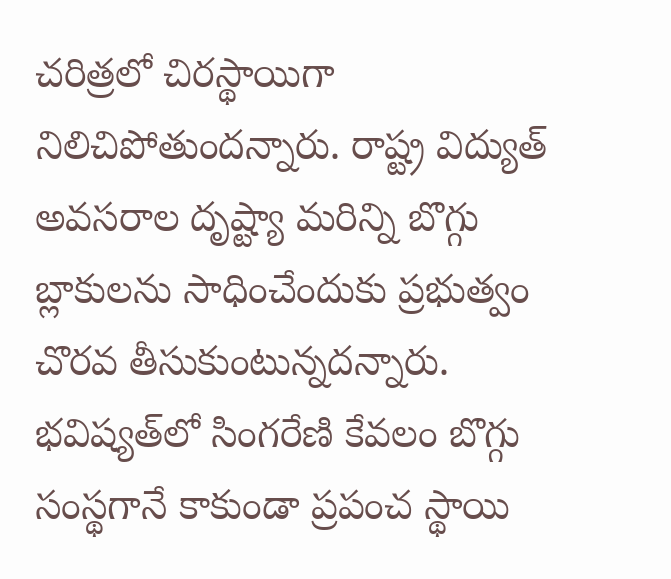చరిత్రలో చిరస్థాయిగా నిలిచిపోతుందన్నారు. రాష్ట్ర విద్యుత్ అవసరాల దృష్ట్యా మరిన్ని బొగ్గు బ్లాకులను సాధించేందుకు ప్రభుత్వం చొరవ తీసుకుంటున్నదన్నారు. భవిష్యత్‌లో సింగరేణి కేవలం బొగ్గు సంస్థగానే కాకుండా ప్రపంచ స్థాయి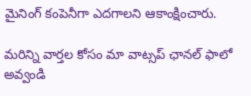మైనింగ్ కంపెనీగా ఎదగాలని ఆకాంక్షించారు.

మ‌రిన్ని వార్త‌ల కోసం మా వాట్స‌ప్ ఛాన‌ల్ ఫాలో అవ్వండి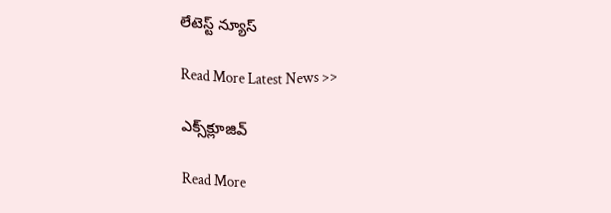లేటెస్ట్ న్యూస్‌

Read More Latest News >>

ఎక్స్‌క్లూజివ్‌

Read More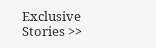Exclusive Stories >>